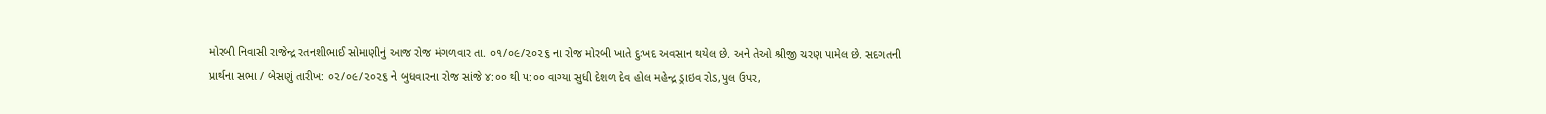મોરબી નિવાસી રાજેન્દ્ર રતનશીભાઈ સોમાણીનું આજ રોજ મંગળવાર તા. ૦૧/૦૯/૨૦૨૬ ના રોજ મોરબી ખાતે દુઃખદ અવસાન થયેલ છે. અને તેઓ શ્રીજી ચરણ પામેલ છે. સદગતની પ્રાર્થના સભા / બેસણું તારીખ: ૦૨/૦૯/૨૦૨૬ ને બુધવારના રોજ સાંજે ૪:૦૦ થી ૫:૦૦ વાગ્યા સુધી દેશળ દેવ હોલ મહેન્દ્ર ડ્રાઇવ રોડ,પુલ ઉપર,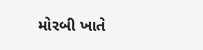મોરબી ખાતે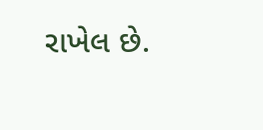રાખેલ છે.